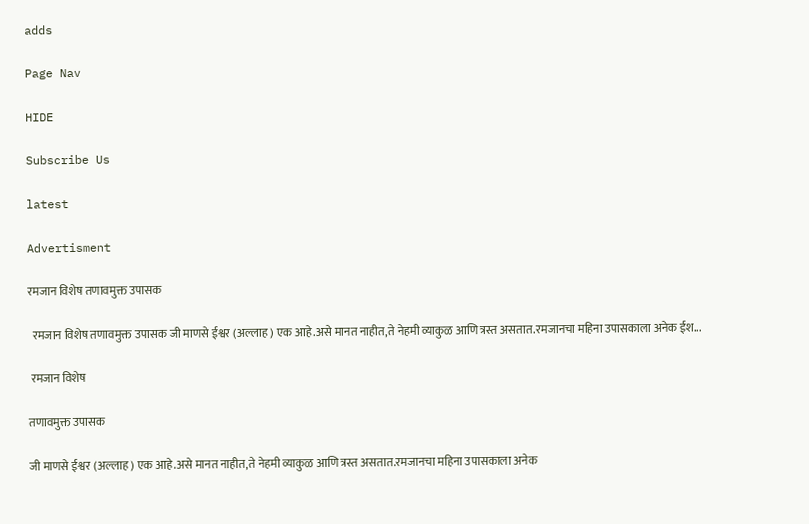adds

Page Nav

HIDE

Subscribe Us

latest

Advertisment

रमजान विशेष तणावमुक्त उपासक

  रमजान विशेष तणावमुक्त उपासक जी माणसे ईश्वर (अल्लाह) एक आहे.असे मानत नाहीत,ते नेहमी व्याकुळ आणि त्रस्त असतात.रमजानचा महिना उपासकाला अनेक ईश...

 रमजान विशेष

तणावमुक्त उपासक

जी माणसे ईश्वर (अल्लाह) एक आहे.असे मानत नाहीत,ते नेहमी व्याकुळ आणि त्रस्त असतात.रमजानचा महिना उपासकाला अनेक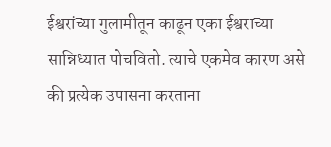ईश्वरांच्या गुलामीतून काढून एका ईश्वराच्या सान्निध्यात पोचवितो. त्याचे एकमेव कारण असे की प्रत्येक उपासना करताना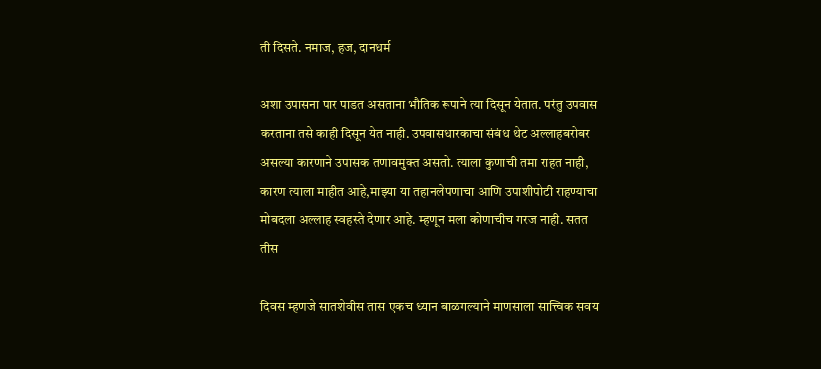ती दिसते. नमाज, हज, दानधर्म

अशा उपासना पार पाडत असताना भौतिक रूपाने त्या दिसून येतात. परंतु उपवास करताना तसे काही दिसून येत नाही. उपवासधारकाचा संबंध थेट अल्लाहबरोबर असल्या कारणाने उपासक तणावमुक्त असतो. त्याला कुणाची तमा राहत नाही, कारण त्याला माहीत आहे,माझ्या या तहानलेपणाचा आणि उपाशीपोटी राहण्याचा मोबदला अल्लाह स्वहस्ते देणार आहे. म्हणून मला कोणाचीच गरज नाही. सतत तीस

दिवस म्हणजे सातशेवीस तास एकच ध्यान बाळगल्याने माणसाला सात्त्विक सवय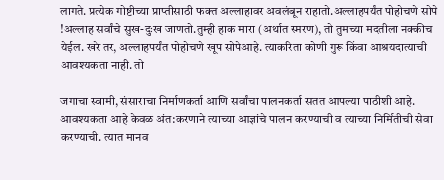लागते. प्रत्येक गोष्टीच्या प्राप्तीसाठी फक्त अल्लाहावर अवलंबून राहातो.अल्लाहपर्यंत पोहोचणे सोपे !अल्लाह सर्वांचे सुख-दुःख जाणतो.तुम्ही हाक मारा (अर्थात स्मरण), तो तुमच्या मदतीला नक्कीच येईल. खरे तर, अल्लाहपर्यंत पोहोचणे खूप सोपेआहे. त्याकरिता कोणी गुरू किंवा आश्रयदात्याची आवश्यकता नाही. तो

जगाचा स्वामी, संसाराचा निर्माणकर्ता आणि सर्वांचा पालनकर्ता सतत आपल्या पाठीशी आहे. आवश्यकता आहे केवळ अंत:करणाने त्याच्या आज्ञांचे पालन करण्याची व त्याच्या निर्मितीची सेवा करण्याची. त्यात मानव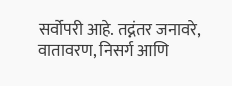सर्वोपरी आहे. तद्नंतर जनावरे, वातावरण, निसर्ग आणि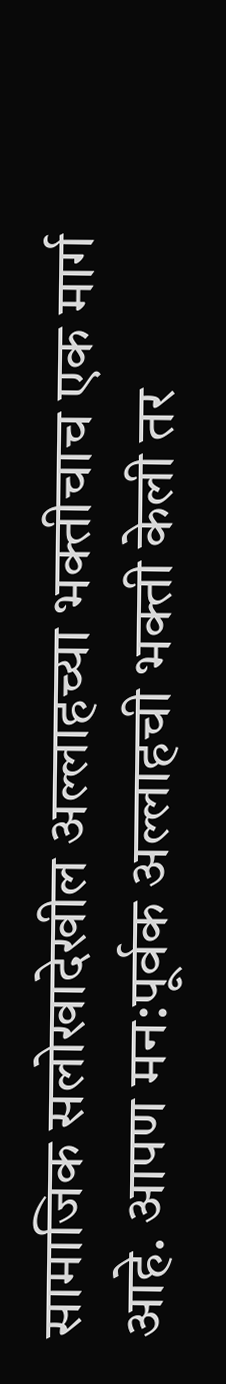सामाजिक सलोखादेखील अल्लाहच्या भक्तीचाच एक मार्ग आहे. आपण मन:पूर्वक अल्लाहची भक्ती केली तर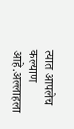त्यात आपलेच कल्याण आहे.अल्लाहला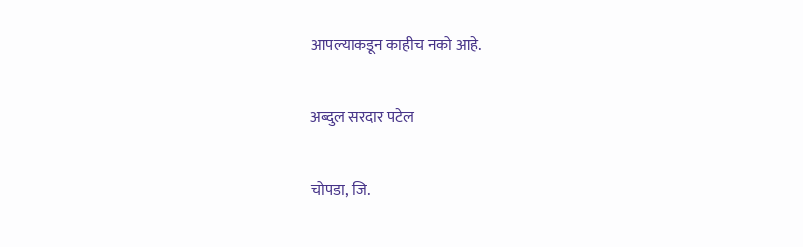आपल्याकडून काहीच नको आहे.

अब्दुल सरदार पटेल

चोपडा, जि.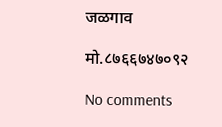जळगाव

मो.८७६६७४७०९२

No comments